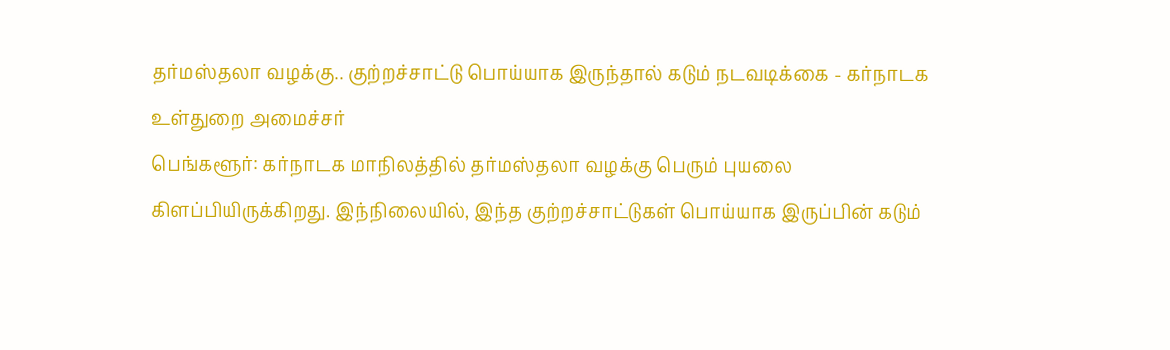தர்மஸ்தலா வழக்கு.. குற்றச்சாட்டு பொய்யாக இருந்தால் கடும் நடவடிக்கை - கர்நாடக உள்துறை அமைச்சர்
பெங்களூர்: கர்நாடக மாநிலத்தில் தர்மஸ்தலா வழக்கு பெரும் புயலை கிளப்பியிருக்கிறது. இந்நிலையில், இந்த குற்றச்சாட்டுகள் பொய்யாக இருப்பின் கடும்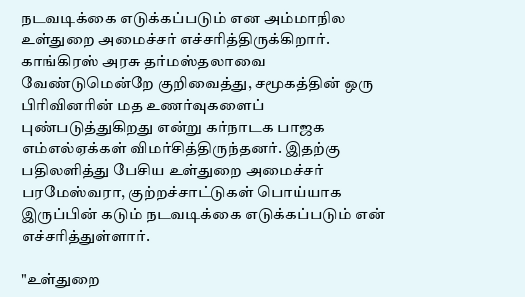நடவடிக்கை எடுக்கப்படும் என அம்மாநில உள்துறை அமைச்சர் எச்சரித்திருக்கிறார்.
காங்கிரஸ் அரசு தர்மஸ்தலாவை வேண்டுமென்றே குறிவைத்து, சமூகத்தின் ஒரு பிரிவினரின் மத உணர்வுகளைப் புண்படுத்துகிறது என்று கர்நாடக பாஜக எம்எல்ஏக்கள் விமர்சித்திருந்தனர். இதற்கு பதிலளித்து பேசிய உள்துறை அமைச்சர் பரமேஸ்வரா, குற்றச்சாட்டுகள் பொய்யாக இருப்பின் கடும் நடவடிக்கை எடுக்கப்படும் என் எச்சரித்துள்ளார்.

"உள்துறை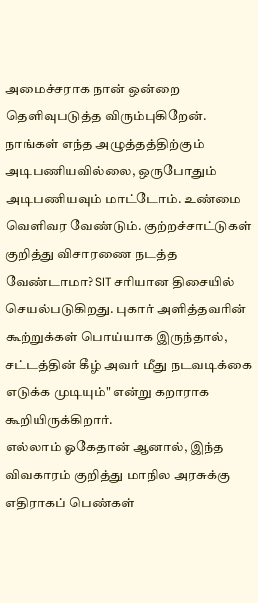அமைச்சராக நான் ஒன்றை தெளிவுபடுத்த விரும்புகிறேன். நாங்கள் எந்த அழுத்தத்திற்கும் அடிபணியவில்லை, ஒருபோதும் அடிபணியவும் மாட்டோம். உண்மை வெளிவர வேண்டும். குற்றச்சாட்டுகள் குறித்து விசாரணை நடத்த வேண்டாமா? SIT சரியான திசையில் செயல்படுகிறது. புகார் அளித்தவரின் கூற்றுக்கள் பொய்யாக இருந்தால், சட்டத்தின் கீழ் அவர் மீது நடவடிக்கை எடுக்க முடியும்" என்று கறாராக கூறியிருக்கிறார்.
எல்லாம் ஓகேதான் ஆனால், இந்த விவகாரம் குறித்து மாநில அரசுக்கு எதிராகப் பெண்கள்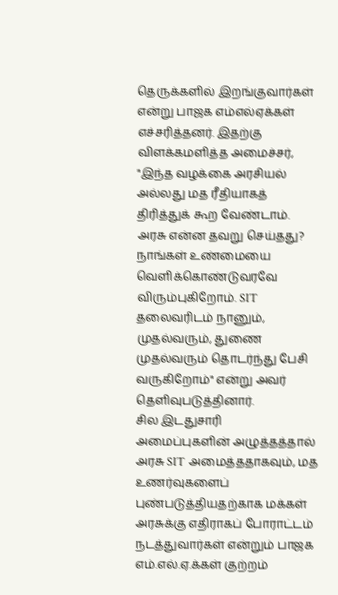தெருக்களில் இறங்குவார்கள் என்று பாஜக எம்எல்ஏக்கள் எச்சரித்தனர். இதற்கு விளக்கமளித்த அமைச்சர், "இந்த வழக்கை அரசியல் அல்லது மத ரீதியாகத் திரித்துக் கூற வேண்டாம். அரசு என்ன தவறு செய்தது? நாங்கள் உண்மையை வெளிக்கொண்டுவரவே விரும்புகிறோம். SIT தலைவரிடம் நானும், முதல்வரும், துணை முதல்வரும் தொடர்ந்து பேசி வருகிறோம்" என்று அவர் தெளிவுபடுத்தினார்.
சில இடதுசாரி அமைப்புகளின் அழுத்தத்தால் அரசு SIT அமைத்ததாகவும், மத உணர்வுகளைப் புண்படுத்தியதற்காக மக்கள் அரசுக்கு எதிராகப் போராட்டம் நடத்துவார்கள் என்றும் பாஜக எம்.எல்.ஏ.க்கள் குற்றம்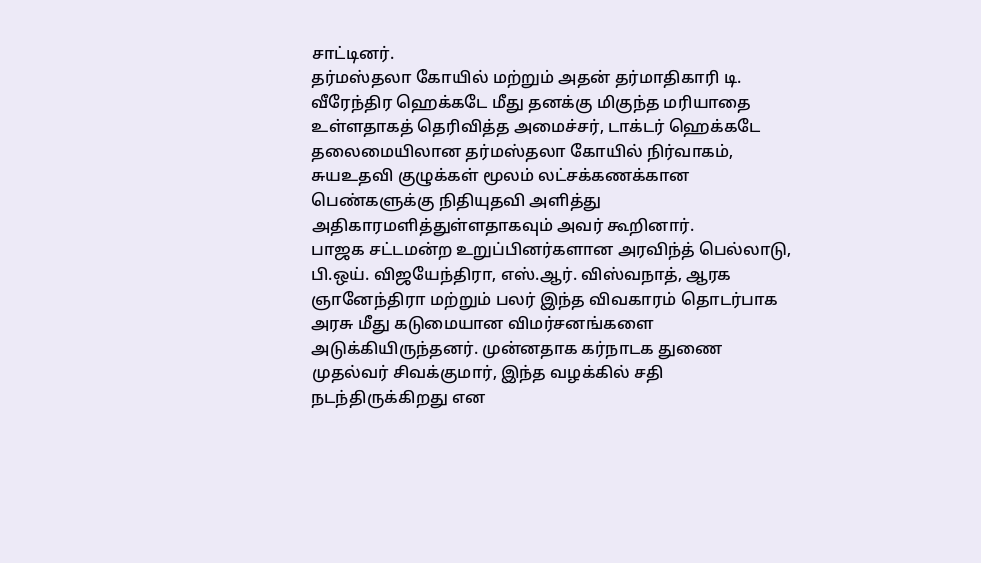சாட்டினர்.
தர்மஸ்தலா கோயில் மற்றும் அதன் தர்மாதிகாரி டி. வீரேந்திர ஹெக்கடே மீது தனக்கு மிகுந்த மரியாதை உள்ளதாகத் தெரிவித்த அமைச்சர், டாக்டர் ஹெக்கடே தலைமையிலான தர்மஸ்தலா கோயில் நிர்வாகம், சுயஉதவி குழுக்கள் மூலம் லட்சக்கணக்கான பெண்களுக்கு நிதியுதவி அளித்து அதிகாரமளித்துள்ளதாகவும் அவர் கூறினார்.
பாஜக சட்டமன்ற உறுப்பினர்களான அரவிந்த் பெல்லாடு, பி.ஒய். விஜயேந்திரா, எஸ்.ஆர். விஸ்வநாத், ஆரக ஞானேந்திரா மற்றும் பலர் இந்த விவகாரம் தொடர்பாக அரசு மீது கடுமையான விமர்சனங்களை அடுக்கியிருந்தனர். முன்னதாக கர்நாடக துணை முதல்வர் சிவக்குமார், இந்த வழக்கில் சதி நடந்திருக்கிறது என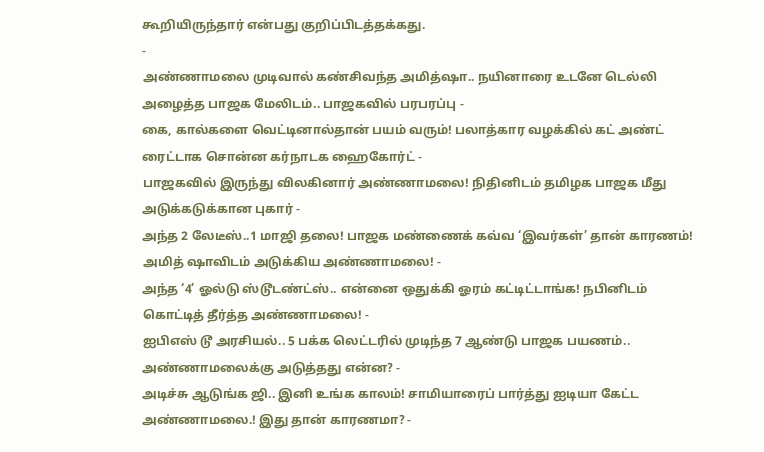கூறியிருந்தார் என்பது குறிப்பிடத்தக்கது.
-
அண்ணாமலை முடிவால் கண்சிவந்த அமித்ஷா.. நயினாரை உடனே டெல்லி அழைத்த பாஜக மேலிடம்.. பாஜகவில் பரபரப்பு -
கை, கால்களை வெட்டினால்தான் பயம் வரும்! பலாத்கார வழக்கில் கட் அண்ட் ரைட்டாக சொன்ன கர்நாடக ஹைகோர்ட் -
பாஜகவில் இருந்து விலகினார் அண்ணாமலை! நிதினிடம் தமிழக பாஜக மீது அடுக்கடுக்கான புகார் -
அந்த 2 லேடீஸ்..1 மாஜி தலை! பாஜக மண்ணைக் கவ்வ ‘இவர்கள்’ தான் காரணம்! அமித் ஷாவிடம் அடுக்கிய அண்ணாமலை! -
அந்த ‘4’ ஓல்டு ஸ்டூடண்ட்ஸ்.. என்னை ஒதுக்கி ஓரம் கட்டிட்டாங்க! நபினிடம் கொட்டித் தீர்த்த அண்ணாமலை! -
ஐபிஎஸ் டூ அரசியல்.. 5 பக்க லெட்டரில் முடிந்த 7 ஆண்டு பாஜக பயணம்.. அண்ணாமலைக்கு அடுத்தது என்ன? -
அடிச்சு ஆடுங்க ஜி.. இனி உங்க காலம்! சாமியாரைப் பார்த்து ஐடியா கேட்ட அண்ணாமலை.! இது தான் காரணமா? -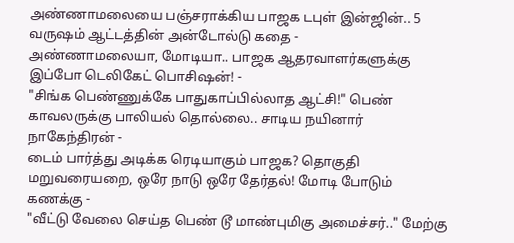அண்ணாமலையை பஞ்சராக்கிய பாஜக டபுள் இன்ஜின்.. 5 வருஷம் ஆட்டத்தின் அன்டோல்டு கதை -
அண்ணாமலையா, மோடியா.. பாஜக ஆதரவாளர்களுக்கு இப்போ டெலிகேட் பொசிஷன்! -
"சிங்க பெண்ணுக்கே பாதுகாப்பில்லாத ஆட்சி!" பெண் காவலருக்கு பாலியல் தொல்லை.. சாடிய நயினார் நாகேந்திரன் -
டைம் பார்த்து அடிக்க ரெடியாகும் பாஜக? தொகுதி மறுவரையறை, ஒரே நாடு ஒரே தேர்தல்! மோடி போடும் கணக்கு -
"வீட்டு வேலை செய்த பெண் டூ மாண்புமிகு அமைச்சர்.." மேற்கு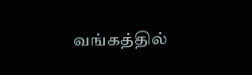வங்கத்தில்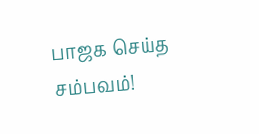பாஜக செய்த சம்பவம்!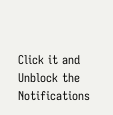Click it and Unblock the Notifications